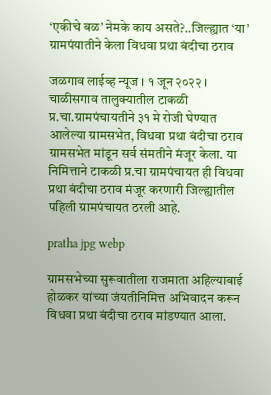‘एकीचे बळ’ नेमके काय असते?..जिल्ह्यात ‘या’ ग्रामपंयातीने केला विधवा प्रथा बंदीचा ठराव

जळगाव लाईव्ह न्यूज । १ जून २०२२ । चाळीसगाव तालुक्यातील टाकळी प्र.चा.ग्रामपंचायतीने ३१ मे रोजी घेण्यात आलेल्या ग्रामसभेत, विधवा प्रथा बंदीचा ठराव ग्रामसभेत मांडून सर्व संमतीने मंजूर केला. या निमित्ताने टाकळी प्र.चा ग्रामपंचायत ही विधवा प्रथा बंदीचा ठराव मंजूर करणारी जिल्ह्यातील पहिली ग्रामपंचायत ठरली आहे.

pratha jpg webp

ग्रामसभेच्या सुरूवातीला राजमाता अहिल्याबाई होळकर यांच्या जंयतीनिमित्त अभिवादन करून विधवा प्रथा बंदीचा ठराव मांडण्यात आला.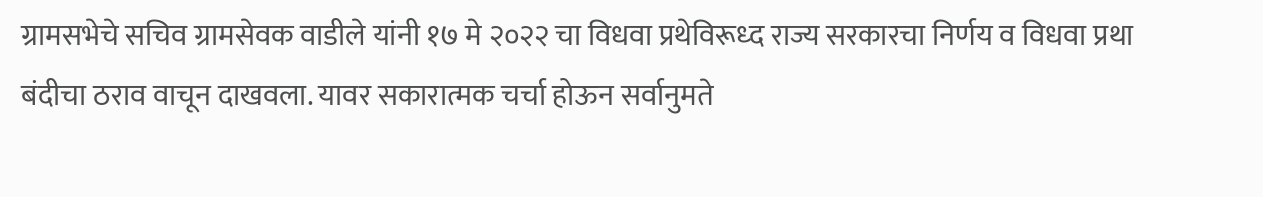ग्रामसभेचे सचिव ग्रामसेवक वाडीले यांनी १७ मे २०२२ चा विधवा प्रथेविरूध्द राज्य सरकारचा निर्णय व विधवा प्रथा बंदीचा ठराव वाचून दाखवला. यावर सकारात्मक चर्चा होऊन सर्वानुमते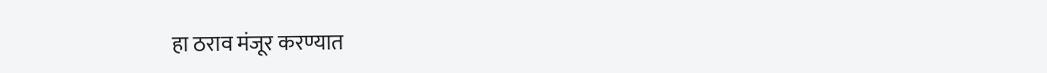हा ठराव मंजूर करण्यात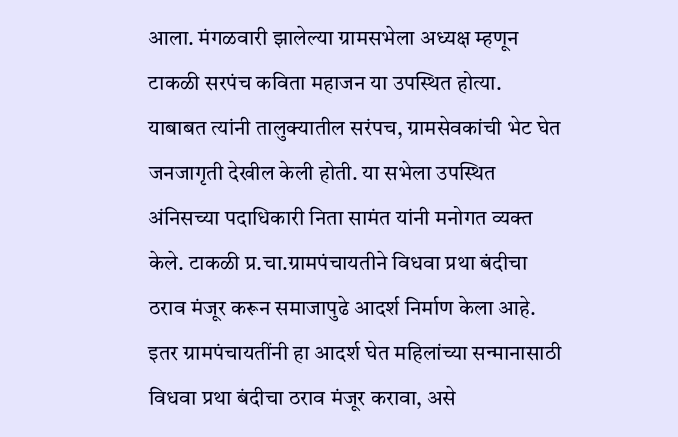आला. मंगळवारी झालेल्या ग्रामसभेला अध्यक्ष म्हणून टाकळी सरपंच कविता महाजन या उपस्थित होत्या. याबाबत त्यांनी तालुक्यातील सरंपच, ग्रामसेवकांची भेट घेत जनजागृती देखील केली होती. या सभेला उपस्थित अंनिसच्या पदाधिकारी निता सामंत यांनी मनोगत व्यक्त केले. टाकळी प्र.चा.ग्रामपंचायतीने विधवा प्रथा बंदीचा ठराव मंजूर करून समाजापुढे आदर्श निर्माण केला आहे. इतर ग्रामपंचायतींनी हा आदर्श घेत महिलांच्या सन्मानासाठी विधवा प्रथा बंदीचा ठराव मंजूर करावा, असे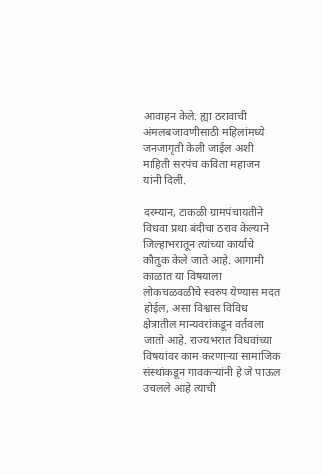आवाहन केले. ह्या ठरावाची अंमलबजावणीसाठी महिलांमध्ये जनजागृती केली जाईल अशी माहिती सरपंच कविता महाजन यांनी दिली.

दरम्यान, टाकळी ग्रामपंचायतीने विधवा प्रथा बंदीचा ठराव केल्याने जिल्हाभरातून त्यांच्या कार्याचे कौतुक केले जाते आहे. आगामी काळात या विषयाला लोकचळवळीचे स्वरुप येण्यास मदत होईल, असा विश्वास विविध क्षेत्रातील मान्यवरांकडून वर्तवला जातो आहे. राज्यभरात विधवांच्या विषयांवर काम करणाऱ्या सामाजिक संस्थांकडून गावकऱ्यांनी हे जे पाऊल उचलले आहे त्याची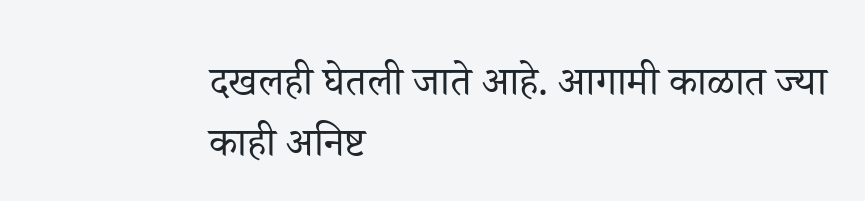दखलही घेतली जाते आहे. आगामी काळात ज्या काही अनिष्ट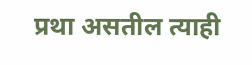प्रथा असतील त्याही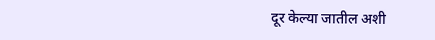दूर केल्या जातील अशी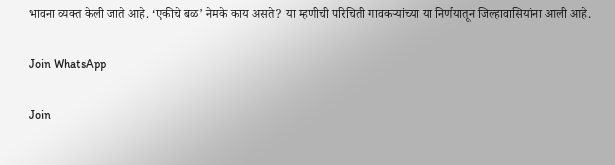भावना व्यक्त केली जाते आहे. ‘एकीचे बळ’ नेमके काय असते? या म्हणीची परिचिती गावकऱ्यांच्या या निर्णयातून जिल्हावासियांना आली आहे.

Join WhatsApp

Join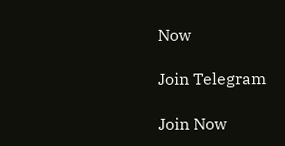Now

Join Telegram

Join Now